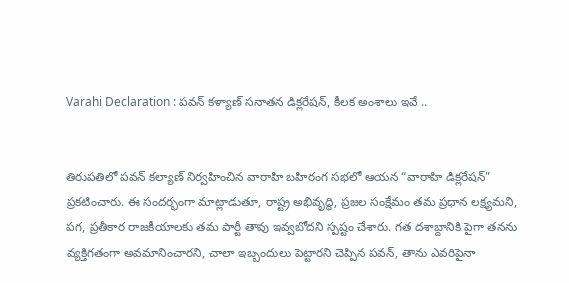Varahi Declaration : పవన్ కళ్యాణ్ సనాతన డిక్లరేషన్, కీలక అంశాలు ఇవే ..


తిరుపతిలో పవన్ కల్యాణ్ నిర్వహించిన వారాహి బహిరంగ సభలో ఆయన “వారాహి డిక్లరేషన్” ప్రకటించారు. ఈ సందర్భంగా మాట్లాడుతూ, రాష్ట్ర అభివృద్ధి, ప్రజల సంక్షేమం తమ ప్రధాన లక్ష్యమని, పగ, ప్రతీకార రాజకీయాలకు తమ పార్టీ తావు ఇవ్వబోదని స్పష్టం చేశారు. గత దశాబ్దానికి పైగా తనను వ్యక్తిగతంగా అవమానించారని, చాలా ఇబ్బందులు పెట్టారని చెప్పిన పవన్, తాను ఎవరిపైనా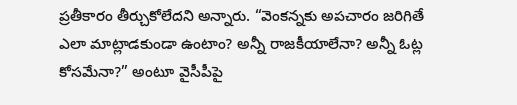ప్రతీకారం తీర్చుకోలేదని అన్నారు. “వెంకన్నకు అపచారం జరిగితే ఎలా మాట్లాడకుండా ఉంటాం? అన్నీ రాజకీయాలేనా? అన్నీ ఓట్ల కోసమేనా?” అంటూ వైసీపీపై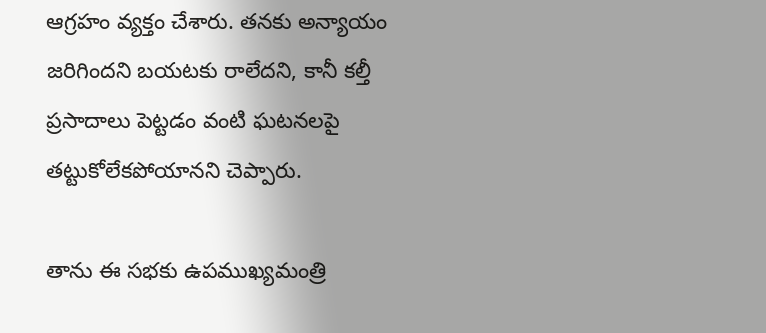ఆగ్రహం వ్యక్తం చేశారు. తనకు అన్యాయం జరిగిందని బయటకు రాలేదని, కానీ కల్తీ ప్రసాదాలు పెట్టడం వంటి ఘటనలపై తట్టుకోలేకపోయానని చెప్పారు.

తాను ఈ సభకు ఉపముఖ్యమంత్రి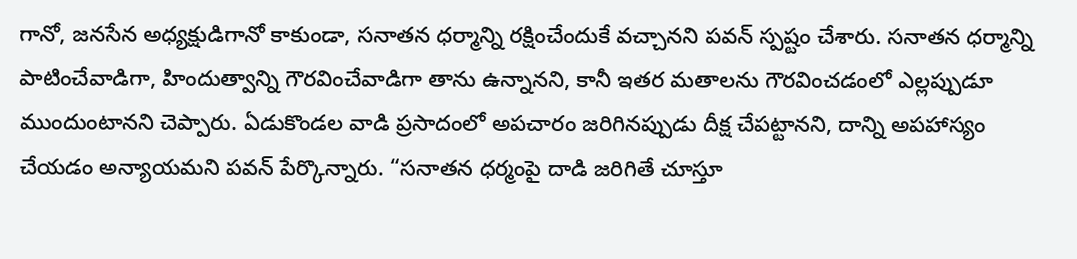గానో, జనసేన అధ్యక్షుడిగానో కాకుండా, సనాతన ధర్మాన్ని రక్షించేందుకే వచ్చానని పవన్ స్పష్టం చేశారు. సనాతన ధర్మాన్ని పాటించేవాడిగా, హిందుత్వాన్ని గౌరవించేవాడిగా తాను ఉన్నానని, కానీ ఇతర మతాలను గౌరవించడంలో ఎల్లప్పుడూ ముందుంటానని చెప్పారు. ఏడుకొండల వాడి ప్రసాదంలో అపచారం జరిగినప్పుడు దీక్ష చేపట్టానని, దాన్ని అపహాస్యం చేయడం అన్యాయమని పవన్ పేర్కొన్నారు. “సనాతన ధర్మంపై దాడి జరిగితే చూస్తూ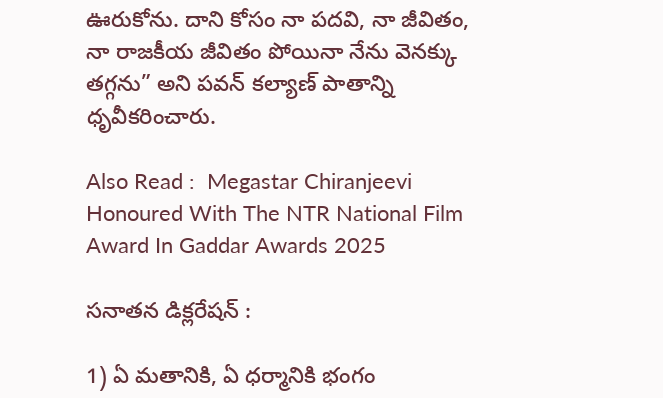ఊరుకోను. దాని కోసం నా పదవి, నా జీవితం, నా రాజకీయ జీవితం పోయినా నేను వెనక్కు తగ్గను” అని పవన్ కల్యాణ్ పాతాన్ని ధృవీకరించారు.

Also Read :  Megastar Chiranjeevi Honoured With The NTR National Film Award In Gaddar Awards 2025

సనాతన డిక్లరేషన్ :

1) ఏ మతానికి, ఏ ధర్మానికి భంగం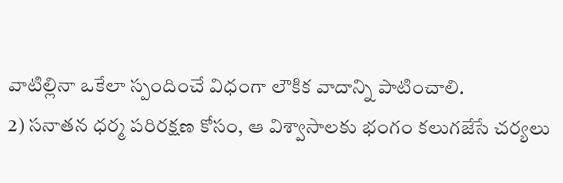వాటిల్లినా ఒకేలా స్పందించే విధంగా లౌకిక వాదాన్ని పాటించాలి.
2) సనాతన ధర్మ పరిరక్షణ కోసం, ఆ విశ్వాసాలకు భంగం కలుగజేసే చర్యలు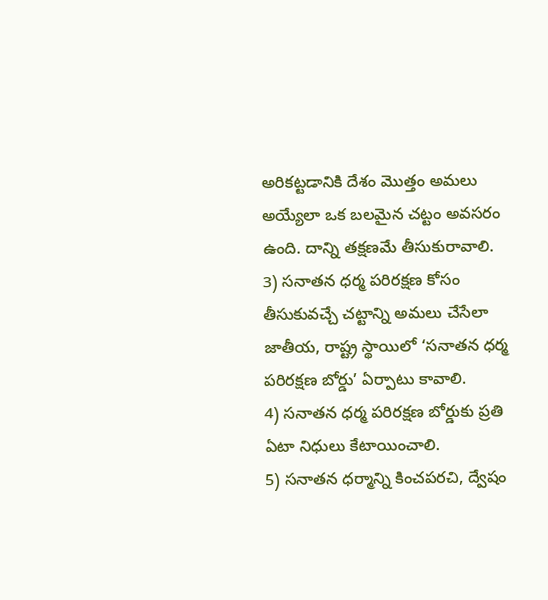అరికట్టడానికి దేశం మొత్తం అమలు అయ్యేలా ఒక బలమైన చట్టం అవసరం ఉంది. దాన్ని తక్షణమే తీసుకురావాలి.
3) సనాతన ధర్మ పరిరక్షణ కోసం తీసుకువచ్చే చట్టాన్ని అమలు చేసేలా జాతీయ, రాష్ట్ర స్థాయిలో ‘సనాతన ధర్మ పరిరక్షణ బోర్డు’ ఏర్పాటు కావాలి.
4) సనాతన ధర్మ పరిరక్షణ బోర్డుకు ప్రతి ఏటా నిధులు కేటాయించాలి.
5) సనాతన ధర్మాన్ని కించపరచి, ద్వేషం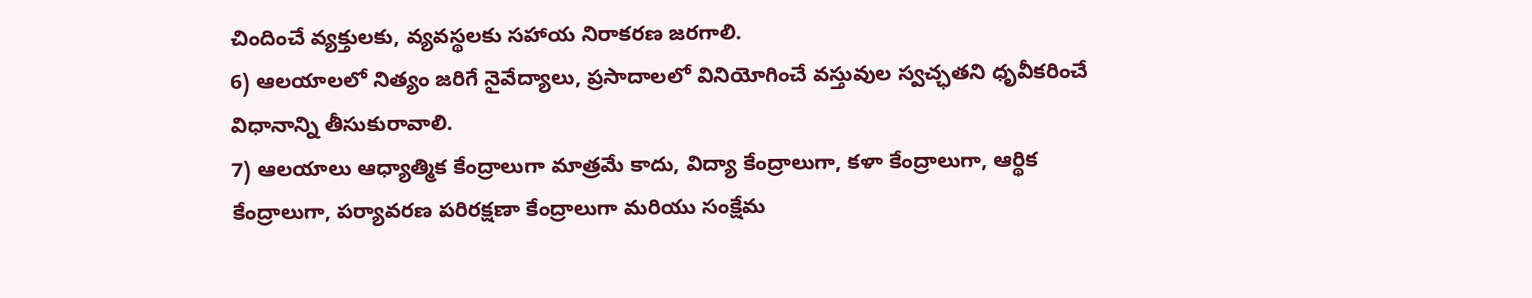చిందించే వ్యక్తులకు, వ్యవస్థలకు సహాయ నిరాకరణ జరగాలి.
6) ఆలయాలలో నిత్యం జరిగే నైవేద్యాలు, ప్రసాదాలలో వినియోగించే వస్తువుల స్వచ్ఛతని ధృవీకరించే విధానాన్ని తీసుకురావాలి.
7) ఆలయాలు ఆధ్యాత్మిక కేంద్రాలుగా మాత్రమే కాదు, విద్యా కేంద్రాలుగా, కళా కేంద్రాలుగా, ఆర్థిక కేంద్రాలుగా, పర్యావరణ పరిరక్షణా కేంద్రాలుగా మరియు సంక్షేమ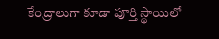కేంద్రాలుగా కూడా పూర్తి స్థాయిలో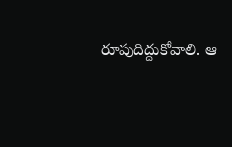రూపుదిద్దుకోవాలి. ఆ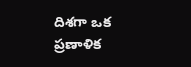దిశగా ఒక ప్రణాళిక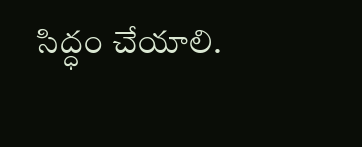సిద్ధం చేయాలి.